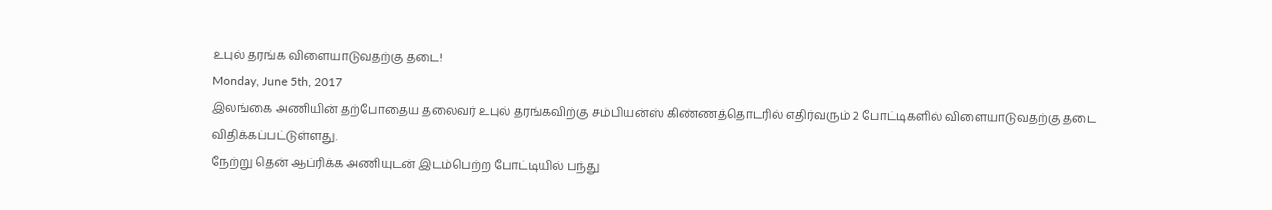உபுல் தரங்க விளையாடுவதற்கு தடை!
Monday, June 5th, 2017
இலங்கை அணியின் தற்போதைய தலைவர் உபுல் தரங்கவிற்கு சம்பியன்ஸ் கிண்ணத்தொடரில் எதிர்வரும் 2 போட்டிகளில் விளையாடுவதற்கு தடை விதிக்கப்பட்டுள்ளது.
நேற்று தென் ஆப்ரிக்க அணியுடன் இடம்பெற்ற போட்டியில் பந்து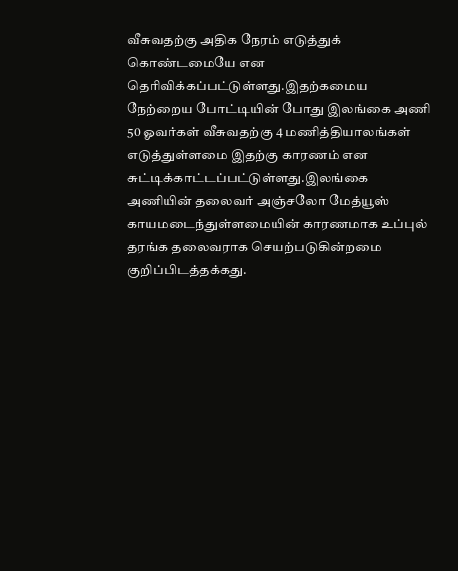வீசுவதற்கு அதிக நேரம் எடுத்துக் கொண்டமையே என தெரிவிக்கப்பட்டுள்ளது.இதற்கமைய நேற்றைய போட்டியின் போது இலங்கை அணி 50 ஓவர்கள் வீசுவதற்கு 4 மணித்தியாலங்கள் எடுத்துள்ளமை இதற்கு காரணம் என சுட்டிக்காட்டப்பட்டுள்ளது.இலங்கை அணியின் தலைவர் அஞ்சலோ மேத்யூஸ் காயமடைந்துள்ளமையின் காரணமாக உப்புல் தரங்க தலைவராக செயற்படுகின்றமை குறிப்பிடத்தக்கது.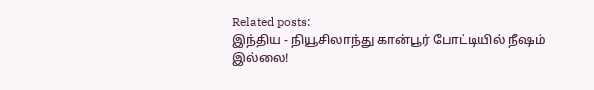Related posts:
இந்திய - நியூசிலாந்து கான்பூர் போட்டியில் நீஷம் இல்லை!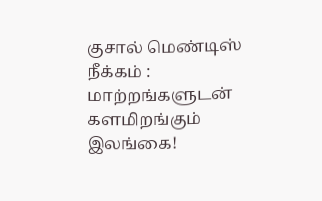குசால் மெண்டிஸ் நீக்கம் : மாற்றங்களுடன் களமிறங்கும் இலங்கை!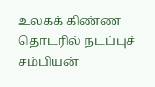உலகக் கிண்ண தொடரில் நடப்புச் சம்பியன்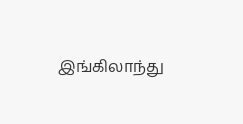இங்கிலாந்து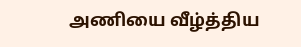அணியை வீழ்த்திய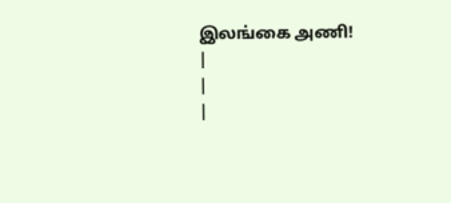இலங்கை அணி!
|
|
|